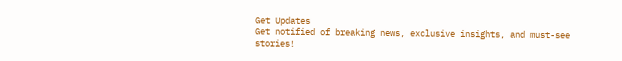Get Updates
Get notified of breaking news, exclusive insights, and must-see stories!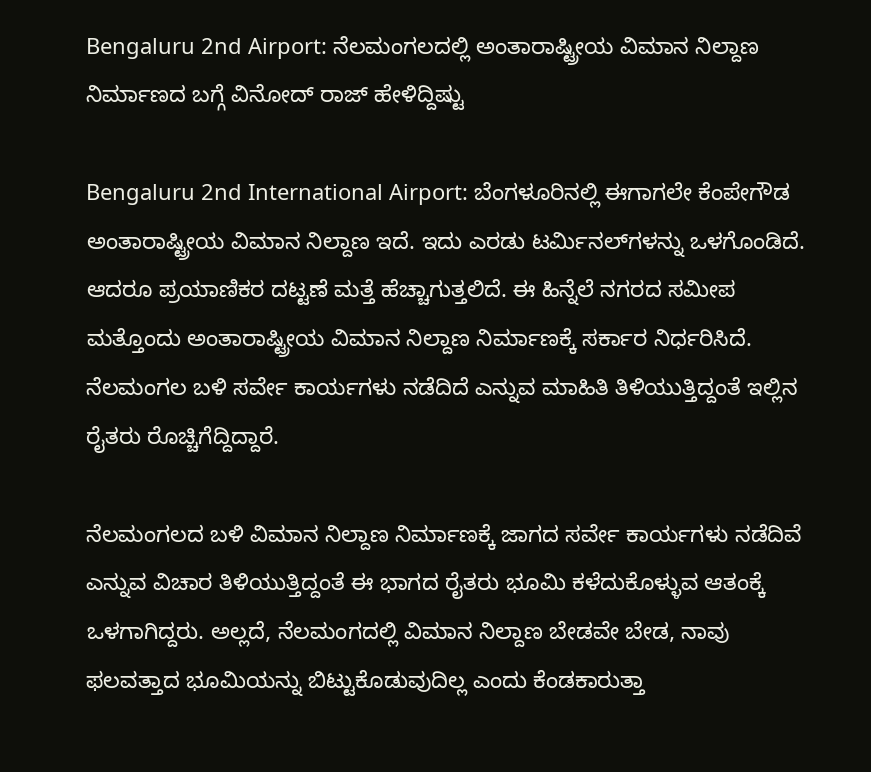Bengaluru 2nd Airport: ನೆಲಮಂಗಲದಲ್ಲಿ ಅಂತಾರಾಷ್ಟ್ರೀಯ ವಿಮಾನ ನಿಲ್ದಾಣ ನಿರ್ಮಾಣದ ಬಗ್ಗೆ ವಿನೋದ್‌ ರಾಜ್‌ ಹೇಳಿದ್ದಿಷ್ಟು

Bengaluru 2nd International Airport: ಬೆಂಗಳೂರಿನಲ್ಲಿ ಈಗಾಗಲೇ ಕೆಂಪೇಗೌಡ ಅಂತಾರಾಷ್ಟ್ರೀಯ ವಿಮಾನ ನಿಲ್ದಾಣ ಇದೆ. ಇದು ಎರಡು ಟರ್ಮಿನಲ್‌ಗಳನ್ನು ಒಳಗೊಂಡಿದೆ. ಆದರೂ ಪ್ರಯಾಣಿಕರ ದಟ್ಟಣೆ ಮತ್ತೆ ಹೆಚ್ಚಾಗುತ್ತಲಿದೆ. ಈ ಹಿನ್ನೆಲೆ ನಗರದ ಸಮೀಪ ಮತ್ತೊಂದು ಅಂತಾರಾಷ್ಟ್ರೀಯ ವಿಮಾನ ನಿಲ್ದಾಣ ನಿರ್ಮಾಣಕ್ಕೆ ಸರ್ಕಾರ ನಿರ್ಧರಿಸಿದೆ. ನೆಲಮಂಗಲ ಬಳಿ ಸರ್ವೇ ಕಾರ್ಯಗಳು ನಡೆದಿದೆ ಎನ್ನುವ ಮಾಹಿತಿ ತಿಳಿಯುತ್ತಿದ್ದಂತೆ ಇಲ್ಲಿನ ರೈತರು ರೊಚ್ಚಿಗೆದ್ದಿದ್ದಾರೆ.

ನೆಲಮಂಗಲದ ಬಳಿ ವಿಮಾನ ನಿಲ್ದಾಣ ನಿರ್ಮಾಣಕ್ಕೆ ಜಾಗದ ಸರ್ವೇ ಕಾರ್ಯಗಳು ನಡೆದಿವೆ ಎನ್ನುವ ವಿಚಾರ ತಿಳಿಯುತ್ತಿದ್ದಂತೆ ಈ ಭಾಗದ ರೈತರು ಭೂಮಿ ಕಳೆದುಕೊಳ್ಳುವ ಆತಂಕ್ಕೆ ಒಳಗಾಗಿದ್ದರು. ಅಲ್ಲದೆ, ನೆಲಮಂಗದಲ್ಲಿ ವಿಮಾನ ನಿಲ್ದಾಣ ಬೇಡವೇ ಬೇಡ, ನಾವು ಫಲವತ್ತಾದ ಭೂಮಿಯನ್ನು ಬಿಟ್ಟುಕೊಡುವುದಿಲ್ಲ ಎಂದು ಕೆಂಡಕಾರುತ್ತಾ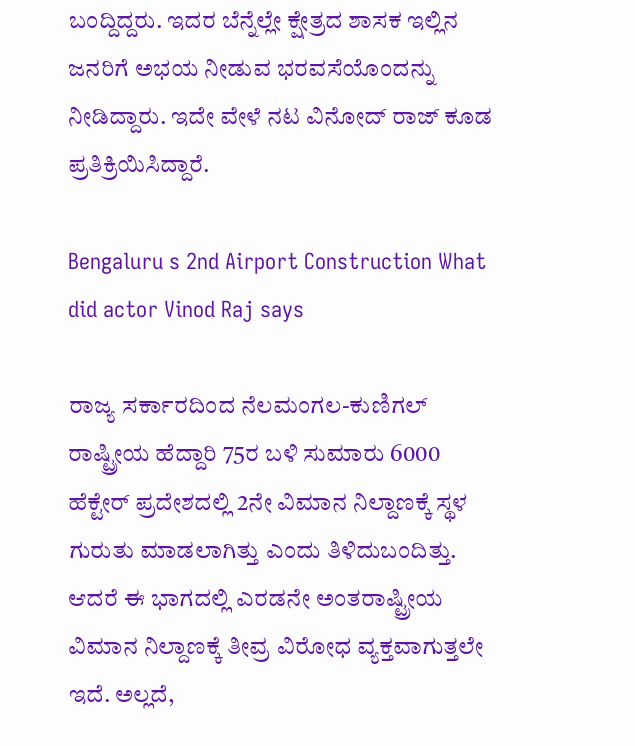ಬಂದ್ದಿದ್ದರು. ಇದರ ಬೆನ್ನೆಲ್ಲೇ ಕ್ಷೇತ್ರದ ಶಾಸಕ ಇಲ್ಲಿನ ಜನರಿಗೆ ಅಭಯ ನೀಡುವ ಭರವಸೆಯೊಂದನ್ನು ನೀಡಿದ್ದಾರು. ಇದೇ ವೇಳೆ ನಟ ವಿನೋದ್‌ ರಾಜ್‌ ಕೂಡ ಪ್ರತಿಕ್ರಿಯಿಸಿದ್ದಾರೆ.

Bengaluru s 2nd Airport Construction What did actor Vinod Raj says

ರಾಜ್ಯ ಸರ್ಕಾರದಿಂದ ನೆಲಮಂಗಲ-ಕುಣಿಗಲ್ ರಾಷ್ಟ್ರೀಯ ಹೆದ್ದಾರಿ 75ರ ಬಳಿ ಸುಮಾರು 6000 ಹೆಕ್ಟೇರ್ ಪ್ರದೇಶದಲ್ಲಿ 2ನೇ ವಿಮಾನ ನಿಲ್ದಾಣಕ್ಕೆ ಸ್ಥಳ ಗುರುತು ಮಾಡಲಾಗಿತ್ತು ಎಂದು ತಿಳಿದುಬಂದಿತ್ತು. ಆದರೆ ಈ ಭಾಗದಲ್ಲಿ ಎರಡನೇ ಅಂತರಾಷ್ಟ್ರೀಯ ವಿಮಾನ ನಿಲ್ದಾಣಕ್ಕೆ ತೀವ್ರ ವಿರೋಧ ವ್ಯಕ್ತವಾಗುತ್ತಲೇ ಇದೆ. ಅಲ್ಲದೆ,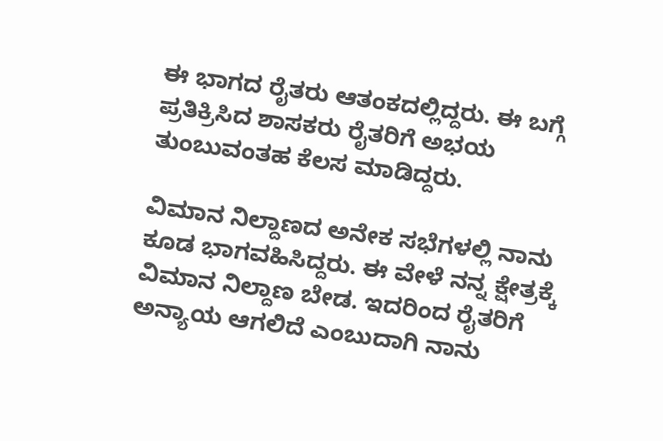ಈ ಭಾಗದ ರೈತರು ಆತಂಕದಲ್ಲಿದ್ದರು. ಈ ಬಗ್ಗೆ ಪ್ರತಿಕ್ರಿಸಿದ ಶಾಸಕರು ರೈತರಿಗೆ ಅಭಯ ತುಂಬುವಂತಹ ಕೆಲಸ ಮಾಡಿದ್ದರು.

ವಿಮಾನ ನಿಲ್ದಾಣದ ಅನೇಕ ಸಭೆಗಳಲ್ಲಿ ನಾನು ಕೂಡ ಭಾಗವಹಿಸಿದ್ದರು. ಈ ವೇಳೆ ನನ್ನ ಕ್ಷೇತ್ರಕ್ಕೆ ವಿಮಾನ ನಿಲ್ದಾಣ ಬೇಡ. ಇದರಿಂದ ರೈತರಿಗೆ ಅನ್ಯಾಯ ಆಗಲಿದೆ ಎಂಬುದಾಗಿ ನಾನು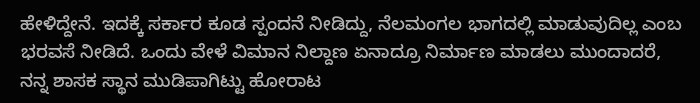ಹೇಳಿದ್ದೇನೆ. ಇದಕ್ಕೆ ಸರ್ಕಾರ ಕೂಡ ಸ್ಪಂದನೆ ನೀಡಿದ್ದು, ನೆಲಮಂಗಲ ಭಾಗದಲ್ಲಿ ಮಾಡುವುದಿಲ್ಲ ಎಂಬ ಭರವಸೆ ನೀಡಿದೆ. ಒಂದು ವೇಳೆ ವಿಮಾನ ನಿಲ್ದಾಣ ಏನಾದ್ರೂ ನಿರ್ಮಾಣ ಮಾಡಲು ಮುಂದಾದರೆ, ನನ್ನ ಶಾಸಕ ಸ್ಥಾನ ಮುಡಿಪಾಗಿಟ್ಟು ಹೋರಾಟ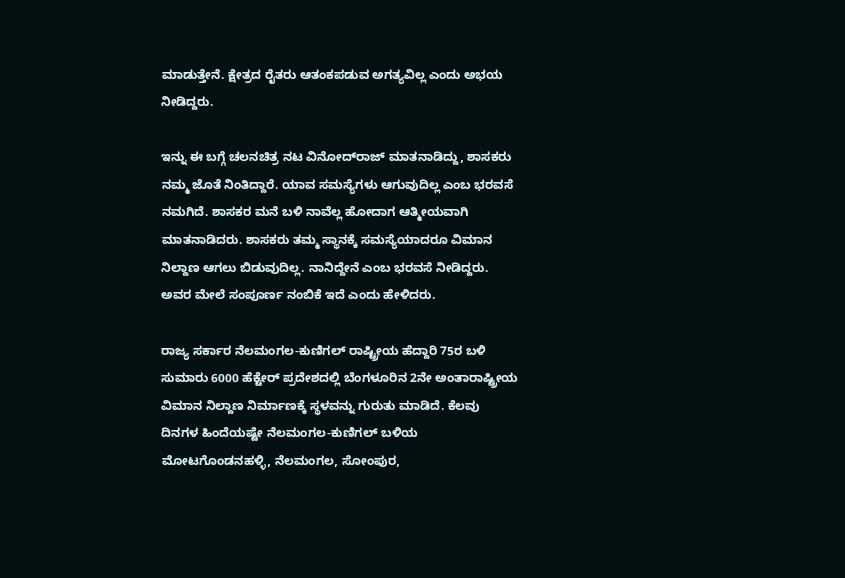ಮಾಡುತ್ತೇನೆ. ಕ್ಷೇತ್ರದ ರೈತರು ಆತಂಕಪಡುವ ಅಗತ್ಯವಿಲ್ಲ ಎಂದು ಅಭಯ ನೀಡಿದ್ದರು.

ಇನ್ನು ಈ ಬಗ್ಗೆ ಚಲನಚಿತ್ರ ನಟ ವಿನೋದ್‌ರಾಜ್‌ ಮಾತನಾಡಿದ್ದು, ಶಾಸಕರು ನಮ್ಮ ಜೊತೆ ನಿಂತಿದ್ದಾರೆ. ಯಾವ ಸಮಸ್ಯೆಗಳು ಆಗುವುದಿಲ್ಲ ಎಂಬ ಭರವಸೆ ನಮಗಿದೆ. ಶಾಸಕರ ಮನೆ ಬಳಿ ನಾವೆಲ್ಲ ಹೋದಾಗ ಆತ್ಮೀಯವಾಗಿ ಮಾತನಾಡಿದರು. ಶಾಸಕರು ತಮ್ಮ ಸ್ಥಾನಕ್ಕೆ ಸಮಸ್ಯೆಯಾದರೂ ವಿಮಾನ ನಿಲ್ದಾಣ ಆಗಲು ಬಿಡುವುದಿಲ್ಲ. ನಾನಿದ್ದೇನೆ ಎಂಬ ಭರವಸೆ ನೀಡಿದ್ದರು. ಅವರ ಮೇಲೆ ಸಂಪೂರ್ಣ ನಂಬಿಕೆ ಇದೆ ಎಂದು ಹೇಳಿದರು.

ರಾಜ್ಯ ಸರ್ಕಾರ ನೆಲಮಂಗಲ-ಕುಣಿಗಲ್ ರಾಷ್ಟ್ರೀಯ ಹೆದ್ದಾರಿ 75ರ ಬಳಿ ಸುಮಾರು 6000 ಹೆಕ್ಟೇರ್‌ ಪ್ರದೇಶದಲ್ಲಿ ಬೆಂಗಳೂರಿನ 2ನೇ ಅಂತಾರಾಷ್ಟ್ರೀಯ ವಿಮಾನ ನಿಲ್ದಾಣ ನಿರ್ಮಾಣಕ್ಕೆ ಸ್ಥಳವನ್ನು ಗುರುತು ಮಾಡಿದೆ. ಕೆಲವು ದಿನಗಳ ಹಿಂದೆಯಷ್ಟೇ ನೆಲಮಂಗಲ-ಕುಣಿಗಲ್ ಬಳಿಯ ಮೋಟಗೊಂಡನಹಳ್ಳಿ, ನೆಲಮಂಗಲ, ಸೋಂಪುರ,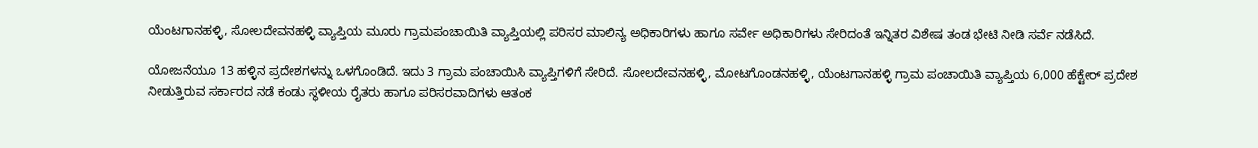ಯೆಂಟಗಾನಹಳ್ಳಿ, ಸೋಲದೇವನಹಳ್ಳಿ ವ್ಯಾಪ್ತಿಯ ಮೂರು ಗ್ರಾಮಪಂಚಾಯಿತಿ ವ್ಯಾಪ್ತಿಯಲ್ಲಿ ಪರಿಸರ ಮಾಲಿನ್ಯ ಅಧಿಕಾರಿಗಳು ಹಾಗೂ ಸರ್ವೇ ಅಧಿಕಾರಿಗಳು ಸೇರಿದಂತೆ ಇನ್ನಿತರ ವಿಶೇಷ ತಂಡ ಭೇಟಿ ನೀಡಿ ಸರ್ವೆ ನಡೆಸಿದೆ.

ಯೋಜನೆಯೂ 13 ಹಳ್ಳಿನ ಪ್ರದೇಶಗಳನ್ನು ಒಳಗೊಂಡಿದೆ. ಇದು 3 ಗ್ರಾಮ ಪಂಚಾಯಿಸಿ ವ್ಯಾಪ್ತಿಗಳಿಗೆ ಸೇರಿದೆ. ಸೋಲದೇವನಹಳ್ಳಿ, ಮೋಟಗೊಂಡನಹಳ್ಳಿ, ಯೆಂಟಗಾನಹಳ್ಳಿ ಗ್ರಾಮ ಪಂಚಾಯಿತಿ ವ್ಯಾಪ್ತಿಯ 6,000 ಹೆಕ್ಟೇರ್‌ ಪ್ರದೇಶ ನೀಡುತ್ತಿರುವ ಸರ್ಕಾರದ ನಡೆ ಕಂಡು ಸ್ಥಳೀಯ ರೈತರು ಹಾಗೂ ಪರಿಸರವಾದಿಗಳು ಆತಂಕ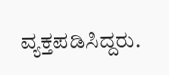ವ್ಯಕ್ತಪಡಿಸಿದ್ದರು.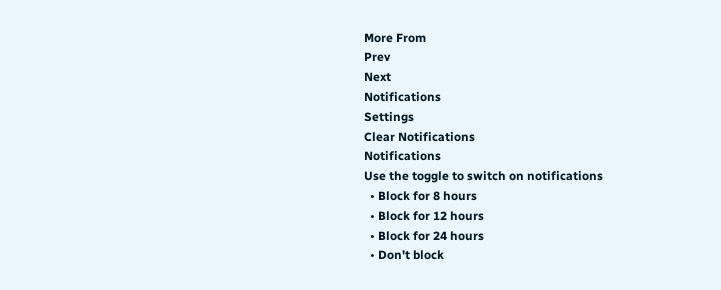More From
Prev
Next
Notifications
Settings
Clear Notifications
Notifications
Use the toggle to switch on notifications
  • Block for 8 hours
  • Block for 12 hours
  • Block for 24 hours
  • Don't block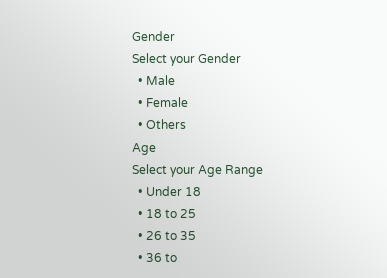Gender
Select your Gender
  • Male
  • Female
  • Others
Age
Select your Age Range
  • Under 18
  • 18 to 25
  • 26 to 35
  • 36 to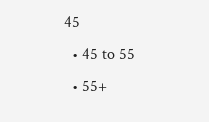45
  • 45 to 55
  • 55+